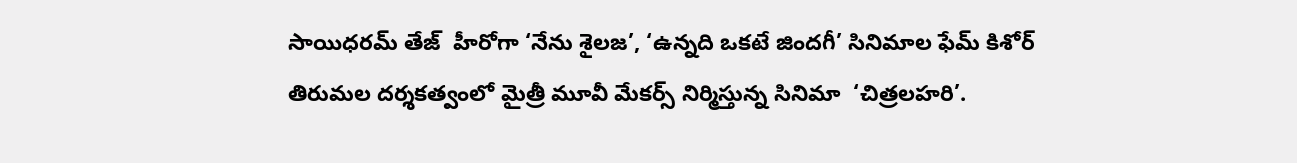సాయిధరమ్‌ తేజ్‌  హీరోగా ‘నేను శైలజ’, ‘ఉన్నది ఒకటే జిందగీ’ సినిమాల ఫేమ్‌ కిశోర్‌ తిరుమల దర్శకత్వంలో మైత్రీ మూవీ మేకర్స్‌ నిర్మిస్తున్న సినిమా  ‘చిత్రలహరి’.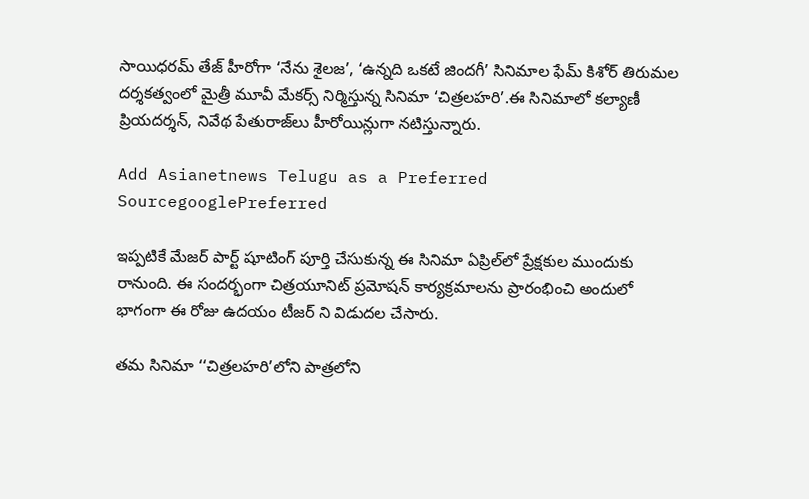సాయిధరమ్‌ తేజ్‌ హీరోగా ‘నేను శైలజ’, ‘ఉన్నది ఒకటే జిందగీ’ సినిమాల ఫేమ్‌ కిశోర్‌ తిరుమల దర్శకత్వంలో మైత్రీ మూవీ మేకర్స్‌ నిర్మిస్తున్న సినిమా ‘చిత్రలహరి’.ఈ సినిమాలో కల్యాణీ ప్రియదర్శన్‌, నివేథ పేతురాజ్‌లు హీరోయిన్లుగా నటిస్తున్నారు.

Add Asianetnews Telugu as a Preferred SourcegooglePreferred

ఇప్పటికే మేజర్‌ పార్ట్‌ షూటింగ్ పూర్తి చేసుకున్న ఈ సినిమా ఏప్రిల్‌లో ప్రేక్షకుల ముందుకు రానుంది. ఈ సందర్భంగా చిత్రయూనిట్ ప్రమోషన్‌ కార్యక్రమాలను ప్రారంభించి అందులో భాగంగా ఈ రోజు ఉదయం టీజర్ ని విడుదల చేసారు.

తమ సినిమా ‘‘చిత్రలహరి’లోని పాత్రలోని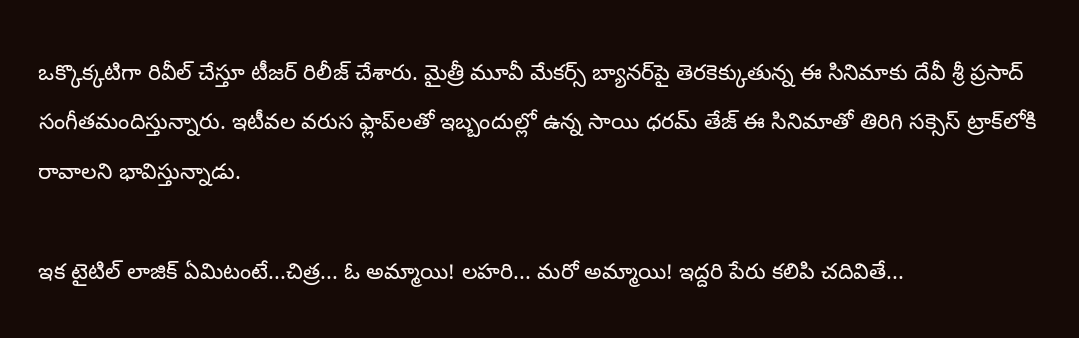ఒక్కొక్కటిగా రివీల్ చేస్తూ టీజర్ రిలీజ్ చేశారు. మైత్రీ మూవీ మేకర్స్‌ బ్యానర్‌పై తెరకెక్కుతున్న ఈ సినిమాకు దేవీ శ్రీ ప్రసాద్‌ సంగీతమందిస్తున్నారు. ఇటీవల వరుస ఫ్లాప్‌లతో ఇబ్బందుల్లో ఉన్న సాయి ధరమ్‌ తేజ్‌ ఈ సినిమాతో తిరిగి సక్సెస్‌ ట్రాక్‌లోకి రావాలని భావిస్తున్నాడు.

ఇక టైటిల్ లాజిక్ ఏమిటంటే...చిత్ర... ఓ అమ్మాయి! లహరి... మరో అమ్మాయి! ఇద్దరి పేరు కలిపి చదివితే...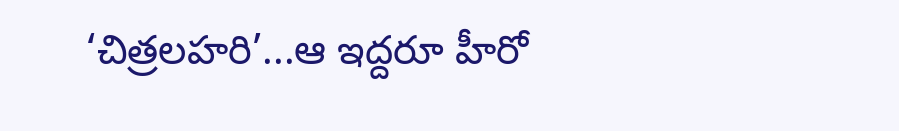‘చిత్రలహరి’...ఆ ఇద్దరూ హీరో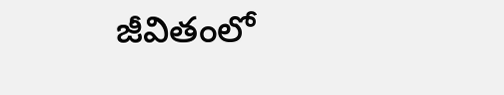జీవితంలో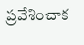ప్రవేశించాక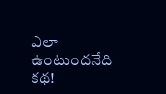ఎలా ఉంటుందనేది కథ!